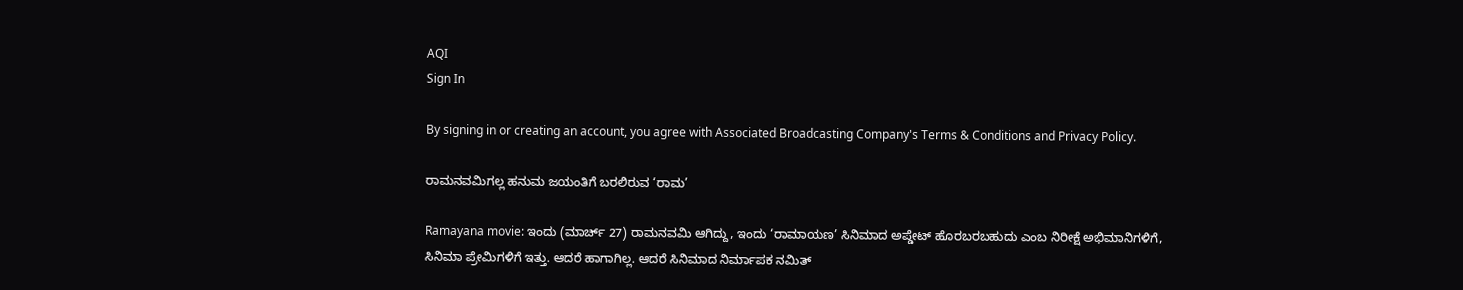AQI
Sign In

By signing in or creating an account, you agree with Associated Broadcasting Company's Terms & Conditions and Privacy Policy.

ರಾಮನವಮಿಗಲ್ಲ ಹನುಮ ಜಯಂತಿಗೆ ಬರಲಿರುವ ‘ರಾಮ’

Ramayana movie: ಇಂದು (ಮಾರ್ಚ್ 27) ರಾಮನವಮಿ ಆಗಿದ್ದು, ಇಂದು ‘ರಾಮಾಯಣ’ ಸಿನಿಮಾದ ಅಪ್ಡೇಟ್ ಹೊರಬರಬಹುದು ಎಂಬ ನಿರೀಕ್ಷೆ ಅಭಿಮಾನಿಗಳಿಗೆ, ಸಿನಿಮಾ ಪ್ರೇಮಿಗಳಿಗೆ ಇತ್ತು. ಆದರೆ ಹಾಗಾಗಿಲ್ಲ. ಆದರೆ ಸಿನಿಮಾದ ನಿರ್ಮಾಪಕ ನಮಿತ್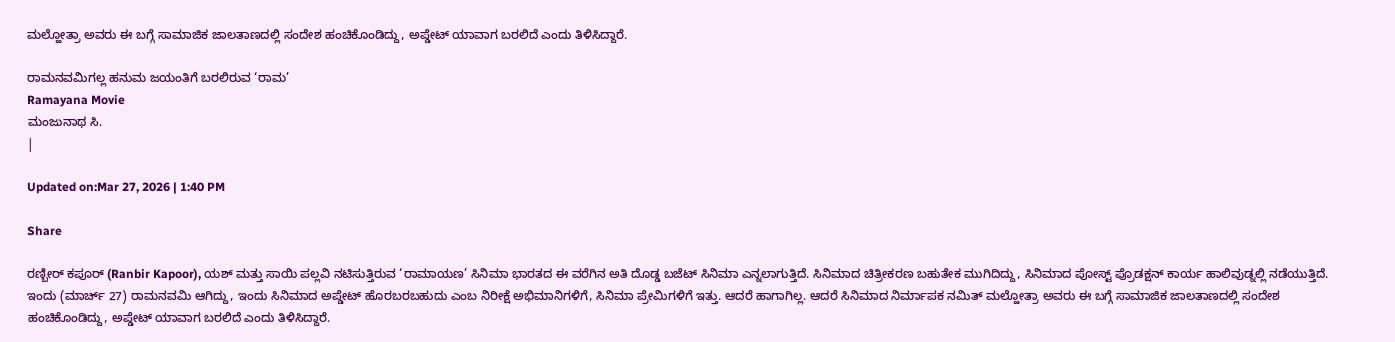ಮಲ್ಹೋತ್ರಾ ಅವರು ಈ ಬಗ್ಗೆ ಸಾಮಾಜಿಕ ಜಾಲತಾಣದಲ್ಲಿ ಸಂದೇಶ ಹಂಚಿಕೊಂಡಿದ್ದು, ಅಪ್ಡೇಟ್ ಯಾವಾಗ ಬರಲಿದೆ ಎಂದು ತಿಳಿಸಿದ್ದಾರೆ.

ರಾಮನವಮಿಗಲ್ಲ ಹನುಮ ಜಯಂತಿಗೆ ಬರಲಿರುವ ‘ರಾಮ’
Ramayana Movie
ಮಂಜುನಾಥ ಸಿ.
|

Updated on:Mar 27, 2026 | 1:40 PM

Share

ರಣ್ಬೀರ್ ಕಪೂರ್ (Ranbir Kapoor), ಯಶ್ ಮತ್ತು ಸಾಯಿ ಪಲ್ಲವಿ ನಟಿಸುತ್ತಿರುವ ‘ರಾಮಾಯಣ’ ಸಿನಿಮಾ ಭಾರತದ ಈ ವರೆಗಿನ ಅತಿ ದೊಡ್ಡ ಬಜೆಟ್ ಸಿನಿಮಾ ಎನ್ನಲಾಗುತ್ತಿದೆ. ಸಿನಿಮಾದ ಚಿತ್ರೀಕರಣ ಬಹುತೇಕ ಮುಗಿದಿದ್ದು, ಸಿನಿಮಾದ ಪೋಸ್ಟ್ ಪ್ರೊಡಕ್ಷನ್ ಕಾರ್ಯ ಹಾಲಿವುಡ್ನಲ್ಲಿ ನಡೆಯುತ್ತಿದೆ. ಇಂದು (ಮಾರ್ಚ್ 27) ರಾಮನವಮಿ ಆಗಿದ್ದು, ಇಂದು ಸಿನಿಮಾದ ಅಪ್ಡೇಟ್ ಹೊರಬರಬಹುದು ಎಂಬ ನಿರೀಕ್ಷೆ ಅಭಿಮಾನಿಗಳಿಗೆ, ಸಿನಿಮಾ ಪ್ರೇಮಿಗಳಿಗೆ ಇತ್ತು. ಆದರೆ ಹಾಗಾಗಿಲ್ಲ. ಆದರೆ ಸಿನಿಮಾದ ನಿರ್ಮಾಪಕ ನಮಿತ್ ಮಲ್ಹೋತ್ರಾ ಅವರು ಈ ಬಗ್ಗೆ ಸಾಮಾಜಿಕ ಜಾಲತಾಣದಲ್ಲಿ ಸಂದೇಶ ಹಂಚಿಕೊಂಡಿದ್ದು, ಅಪ್ಡೇಟ್ ಯಾವಾಗ ಬರಲಿದೆ ಎಂದು ತಿಳಿಸಿದ್ದಾರೆ.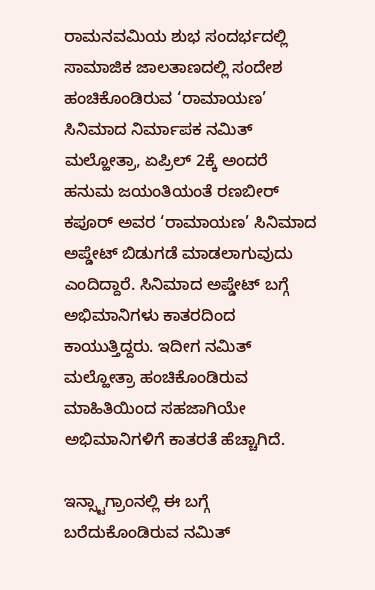ರಾಮನವಮಿಯ ಶುಭ ಸಂದರ್ಭದಲ್ಲಿ ಸಾಮಾಜಿಕ ಜಾಲತಾಣದಲ್ಲಿ ಸಂದೇಶ ಹಂಚಿಕೊಂಡಿರುವ ‘ರಾಮಾಯಣ’ ಸಿನಿಮಾದ ನಿರ್ಮಾಪಕ ನಮಿತ್ ಮಲ್ಹೋತ್ರಾ, ಏಪ್ರಿಲ್ 2ಕ್ಕೆ ಅಂದರೆ ಹನುಮ ಜಯಂತಿಯಂತೆ ರಣಬೀರ್ ಕಪೂರ್ ಅವರ ‘ರಾಮಾಯಣ’ ಸಿನಿಮಾದ ಅಪ್ಡೇಟ್ ಬಿಡುಗಡೆ ಮಾಡಲಾಗುವುದು ಎಂದಿದ್ದಾರೆ. ಸಿನಿಮಾದ ಅಪ್ಡೇಟ್ ಬಗ್ಗೆ ಅಭಿಮಾನಿಗಳು ಕಾತರದಿಂದ ಕಾಯುತ್ತಿದ್ದರು. ಇದೀಗ ನಮಿತ್ ಮಲ್ಹೋತ್ರಾ ಹಂಚಿಕೊಂಡಿರುವ ಮಾಹಿತಿಯಿಂದ ಸಹಜಾಗಿಯೇ ಅಭಿಮಾನಿಗಳಿಗೆ ಕಾತರತೆ ಹೆಚ್ಚಾಗಿದೆ.

ಇನ್ಸ್ಟಾಗ್ರಾಂನಲ್ಲಿ ಈ ಬಗ್ಗೆ ಬರೆದುಕೊಂಡಿರುವ ನಮಿತ್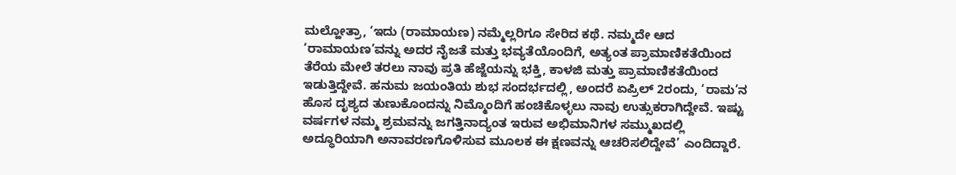ಮಲ್ಹೋತ್ರಾ, ‘ಇದು (ರಾಮಾಯಣ) ನಮ್ಮೆಲ್ಲರಿಗೂ ಸೇರಿದ ಕಥೆ. ನಮ್ಮದೇ ಆದ ‘ರಾಮಾಯಣ’ವನ್ನು ಅದರ ನೈಜತೆ ಮತ್ತು ಭವ್ಯತೆಯೊಂದಿಗೆ, ಅತ್ಯಂತ ಪ್ರಾಮಾಣಿಕತೆಯಿಂದ ತೆರೆಯ ಮೇಲೆ ತರಲು ನಾವು ಪ್ರತಿ ಹೆಜ್ಜೆಯನ್ನು ಭಕ್ತಿ, ಕಾಳಜಿ ಮತ್ತು ಪ್ರಾಮಾಣಿಕತೆಯಿಂದ ಇಡುತ್ತಿದ್ದೇವೆ. ಹನುಮ ಜಯಂತಿಯ ಶುಭ ಸಂದರ್ಭದಲ್ಲಿ, ಅಂದರೆ ಏಪ್ರಿಲ್ 2ರಂದು, ‘ರಾಮ’ನ ಹೊಸ ದೃಶ್ಯದ ತುಣುಕೊಂದನ್ನು ನಿಮ್ಮೊಂದಿಗೆ ಹಂಚಿಕೊಳ್ಳಲು ನಾವು ಉತ್ಸುಕರಾಗಿದ್ದೇವೆ. ಇಷ್ಟು ವರ್ಷಗಳ ನಮ್ಮ ಶ್ರಮವನ್ನು ಜಗತ್ತಿನಾದ್ಯಂತ ಇರುವ ಅಭಿಮಾನಿಗಳ ಸಮ್ಮುಖದಲ್ಲಿ ಅದ್ಧೂರಿಯಾಗಿ ಅನಾವರಣಗೊಳಿಸುವ ಮೂಲಕ ಈ ಕ್ಷಣವನ್ನು ಆಚರಿಸಲಿದ್ದೇವೆ’ ಎಂದಿದ್ದಾರೆ.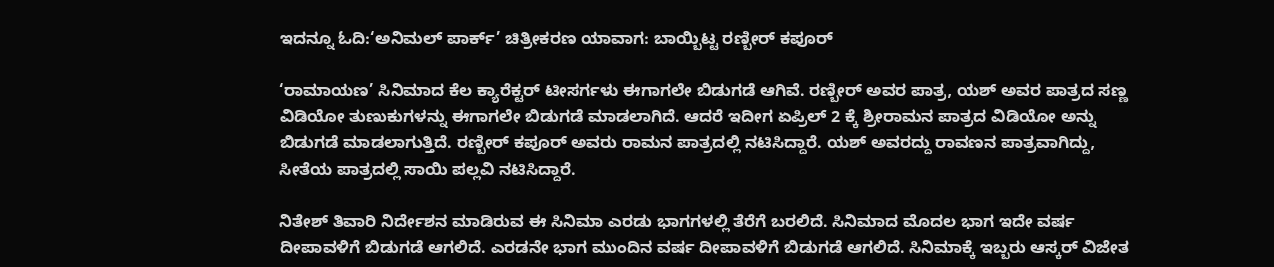ಇದನ್ನೂ ಓದಿ:‘ಅನಿಮಲ್ ಪಾರ್ಕ್’ ಚಿತ್ರೀಕರಣ ಯಾವಾಗ: ಬಾಯ್ಬಿಟ್ಟ ರಣ್ಬೀರ್ ಕಪೂರ್

‘ರಾಮಾಯಣ’ ಸಿನಿಮಾದ ಕೆಲ ಕ್ಯಾರೆಕ್ಟರ್ ಟೀಸರ್ಗಳು ಈಗಾಗಲೇ ಬಿಡುಗಡೆ ಆಗಿವೆ. ರಣ್ಬೀರ್ ಅವರ ಪಾತ್ರ, ಯಶ್ ಅವರ ಪಾತ್ರದ ಸಣ್ಣ ವಿಡಿಯೋ ತುಣುಕುಗಳನ್ನು ಈಗಾಗಲೇ ಬಿಡುಗಡೆ ಮಾಡಲಾಗಿದೆ. ಆದರೆ ಇದೀಗ ಏಪ್ರಿಲ್ 2 ಕ್ಕೆ ಶ್ರೀರಾಮನ ಪಾತ್ರದ ವಿಡಿಯೋ ಅನ್ನು ಬಿಡುಗಡೆ ಮಾಡಲಾಗುತ್ತಿದೆ. ರಣ್ಬೀರ್ ಕಪೂರ್ ಅವರು ರಾಮನ ಪಾತ್ರದಲ್ಲಿ ನಟಿಸಿದ್ದಾರೆ. ಯಶ್ ಅವರದ್ದು ರಾವಣನ ಪಾತ್ರವಾಗಿದ್ದು, ಸೀತೆಯ ಪಾತ್ರದಲ್ಲಿ ಸಾಯಿ ಪಲ್ಲವಿ ನಟಿಸಿದ್ದಾರೆ.

ನಿತೇಶ್ ತಿವಾರಿ ನಿರ್ದೇಶನ ಮಾಡಿರುವ ಈ ಸಿನಿಮಾ ಎರಡು ಭಾಗಗಳಲ್ಲಿ ತೆರೆಗೆ ಬರಲಿದೆ. ಸಿನಿಮಾದ ಮೊದಲ ಭಾಗ ಇದೇ ವರ್ಷ ದೀಪಾವಳಿಗೆ ಬಿಡುಗಡೆ ಆಗಲಿದೆ. ಎರಡನೇ ಭಾಗ ಮುಂದಿನ ವರ್ಷ ದೀಪಾವಳಿಗೆ ಬಿಡುಗಡೆ ಆಗಲಿದೆ. ಸಿನಿಮಾಕ್ಕೆ ಇಬ್ಬರು ಆಸ್ಕರ್ ವಿಜೇತ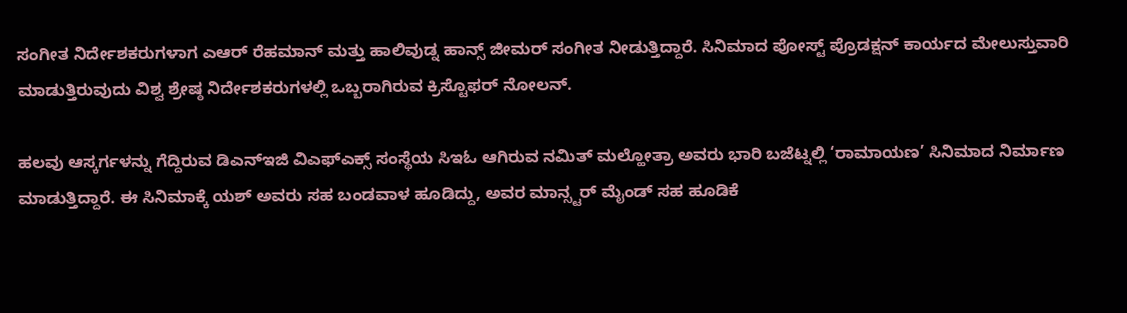ಸಂಗೀತ ನಿರ್ದೇಶಕರುಗಳಾಗ ಎಆರ್ ರೆಹಮಾನ್ ಮತ್ತು ಹಾಲಿವುಡ್ನ ಹಾನ್ಸ್ ಜೀಮರ್ ಸಂಗೀತ ನೀಡುತ್ತಿದ್ದಾರೆ. ಸಿನಿಮಾದ ಪೋಸ್ಟ್ ಪ್ರೊಡಕ್ಷನ್ ಕಾರ್ಯದ ಮೇಲುಸ್ತುವಾರಿ ಮಾಡುತ್ತಿರುವುದು ವಿಶ್ವ ಶ್ರೇಷ್ಠ ನಿರ್ದೇಶಕರುಗಳಲ್ಲಿ ಒಬ್ಬರಾಗಿರುವ ಕ್ರಿಸ್ಟೊಫರ್ ನೋಲನ್.

ಹಲವು ಆಸ್ಕರ್ಗಳನ್ನು ಗೆದ್ದಿರುವ ಡಿಎನ್ಇಜಿ ವಿಎಫ್ಎಕ್ಸ್ ಸಂಸ್ಥೆಯ ಸಿಇಓ ಆಗಿರುವ ನಮಿತ್ ಮಲ್ಹೋತ್ರಾ ಅವರು ಭಾರಿ ಬಜೆಟ್ನಲ್ಲಿ ‘ರಾಮಾಯಣ’ ಸಿನಿಮಾದ ನಿರ್ಮಾಣ ಮಾಡುತ್ತಿದ್ದಾರೆ. ಈ ಸಿನಿಮಾಕ್ಕೆ ಯಶ್ ಅವರು ಸಹ ಬಂಡವಾಳ ಹೂಡಿದ್ದು, ಅವರ ಮಾನ್ಸ್ಟರ್ ಮೈಂಡ್ ಸಹ ಹೂಡಿಕೆ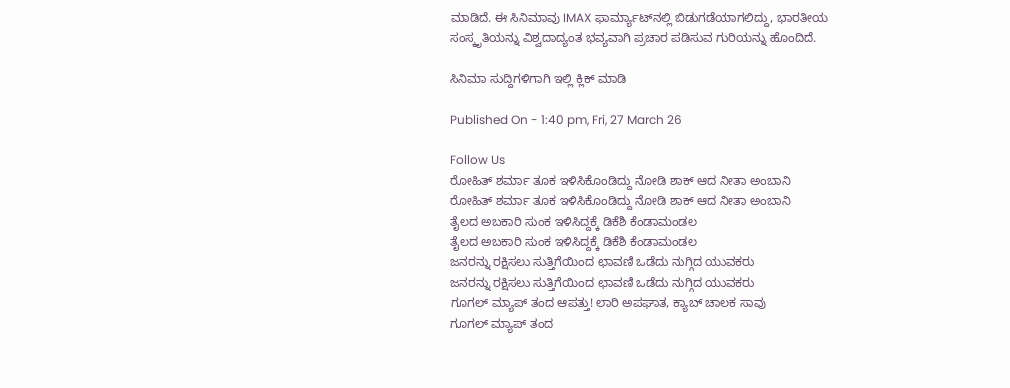ಮಾಡಿದೆ. ಈ ಸಿನಿಮಾವು IMAX ಫಾರ್ಮ್ಯಾಟ್‌ನಲ್ಲಿ ಬಿಡುಗಡೆಯಾಗಲಿದ್ದು, ಭಾರತೀಯ ಸಂಸ್ಕೃತಿಯನ್ನು ವಿಶ್ವದಾದ್ಯಂತ ಭವ್ಯವಾಗಿ ಪ್ರಚಾರ ಪಡಿಸುವ ಗುರಿಯನ್ನು ಹೊಂದಿದೆ.

ಸಿನಿಮಾ ಸುದ್ದಿಗಳಿಗಾಗಿ ಇಲ್ಲಿ ಕ್ಲಿಕ್ ಮಾಡಿ

Published On - 1:40 pm, Fri, 27 March 26

Follow Us
ರೋಹಿತ್ ಶರ್ಮಾ ತೂಕ ಇಳಿಸಿಕೊಂಡಿದ್ದು ನೋಡಿ ಶಾಕ್ ಆದ ನೀತಾ ಅಂಬಾನಿ
ರೋಹಿತ್ ಶರ್ಮಾ ತೂಕ ಇಳಿಸಿಕೊಂಡಿದ್ದು ನೋಡಿ ಶಾಕ್ ಆದ ನೀತಾ ಅಂಬಾನಿ
ತೈಲದ ಅಬಕಾರಿ ಸುಂಕ ಇಳಿಸಿದ್ದಕ್ಕೆ ಡಿಕೆಶಿ ಕೆಂಡಾಮಂಡಲ
ತೈಲದ ಅಬಕಾರಿ ಸುಂಕ ಇಳಿಸಿದ್ದಕ್ಕೆ ಡಿಕೆಶಿ ಕೆಂಡಾಮಂಡಲ
ಜನರನ್ನು ರಕ್ಷಿಸಲು ಸುತ್ತಿಗೆಯಿಂದ ಛಾವಣಿ ಒಡೆದು ನುಗ್ಗಿದ ಯುವಕರು
ಜನರನ್ನು ರಕ್ಷಿಸಲು ಸುತ್ತಿಗೆಯಿಂದ ಛಾವಣಿ ಒಡೆದು ನುಗ್ಗಿದ ಯುವಕರು
ಗೂಗಲ್ ಮ್ಯಾಪ್ ತಂದ ಆಪತ್ತು! ಲಾರಿ ಅಪಘಾತ, ಕ್ಯಾಬ್ ಚಾಲಕ ಸಾವು
ಗೂಗಲ್ ಮ್ಯಾಪ್ ತಂದ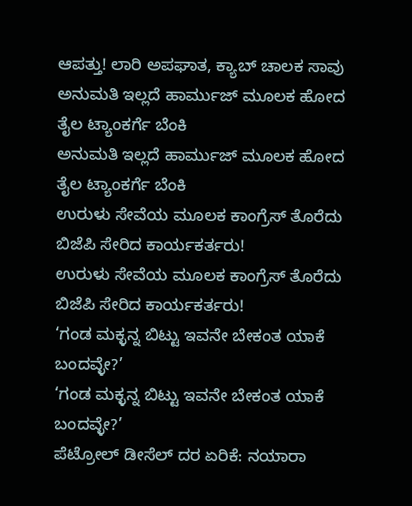ಆಪತ್ತು! ಲಾರಿ ಅಪಘಾತ, ಕ್ಯಾಬ್ ಚಾಲಕ ಸಾವು
ಅನುಮತಿ ಇಲ್ಲದೆ ಹಾರ್ಮುಜ್ ಮೂಲಕ ಹೋದ ತೈಲ ಟ್ಯಾಂಕರ್ಗೆ ಬೆಂಕಿ
ಅನುಮತಿ ಇಲ್ಲದೆ ಹಾರ್ಮುಜ್ ಮೂಲಕ ಹೋದ ತೈಲ ಟ್ಯಾಂಕರ್ಗೆ ಬೆಂಕಿ
ಉರುಳು ಸೇವೆಯ ಮೂಲಕ ಕಾಂಗ್ರೆಸ್ ತೊರೆದು ಬಿಜೆಪಿ ಸೇರಿದ ಕಾರ್ಯಕರ್ತರು!
ಉರುಳು ಸೇವೆಯ ಮೂಲಕ ಕಾಂಗ್ರೆಸ್ ತೊರೆದು ಬಿಜೆಪಿ ಸೇರಿದ ಕಾರ್ಯಕರ್ತರು!
‘ಗಂಡ ಮಕ್ಳನ್ನ ಬಿಟ್ಟು ಇವನೇ ಬೇಕಂತ ಯಾಕೆ ಬಂದವ್ಳೇ?’
‘ಗಂಡ ಮಕ್ಳನ್ನ ಬಿಟ್ಟು ಇವನೇ ಬೇಕಂತ ಯಾಕೆ ಬಂದವ್ಳೇ?’
ಪೆಟ್ರೋಲ್ ಡೀಸೆಲ್ ದರ ಏರಿಕೆ: ನಯಾರಾ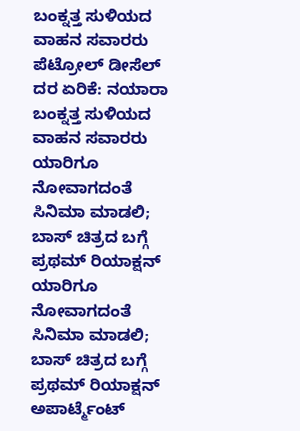ಬಂಕ್ನತ್ತ ಸುಳಿಯದ ವಾಹನ ಸವಾರರು
ಪೆಟ್ರೋಲ್ ಡೀಸೆಲ್ ದರ ಏರಿಕೆ: ನಯಾರಾ ಬಂಕ್ನತ್ತ ಸುಳಿಯದ ವಾಹನ ಸವಾರರು
ಯಾರಿಗೂ ನೋವಾಗದಂತೆ ಸಿನಿಮಾ ಮಾಡಲಿ; ಬಾಸ್ ಚಿತ್ರದ ಬಗ್ಗೆ ಪ್ರಥಮ್ ರಿಯಾಕ್ಷನ್
ಯಾರಿಗೂ ನೋವಾಗದಂತೆ ಸಿನಿಮಾ ಮಾಡಲಿ; ಬಾಸ್ ಚಿತ್ರದ ಬಗ್ಗೆ ಪ್ರಥಮ್ ರಿಯಾಕ್ಷನ್
ಅಪಾರ್ಟ್ಮೆಂಟ್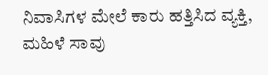ನಿವಾಸಿಗಳ ಮೇಲೆ ಕಾರು ಹತ್ತಿಸಿದ ವ್ಯಕ್ತಿ, ಮಹಿಳೆ ಸಾವು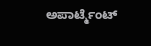ಅಪಾರ್ಟ್ಮೆಂಟ್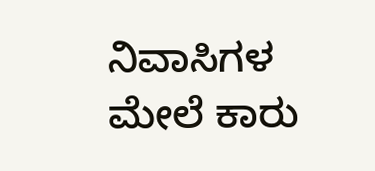ನಿವಾಸಿಗಳ ಮೇಲೆ ಕಾರು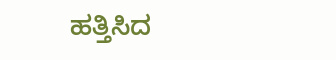ಹತ್ತಿಸಿದ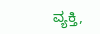ವ್ಯಕ್ತಿ,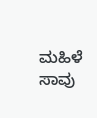ಮಹಿಳೆ ಸಾವು